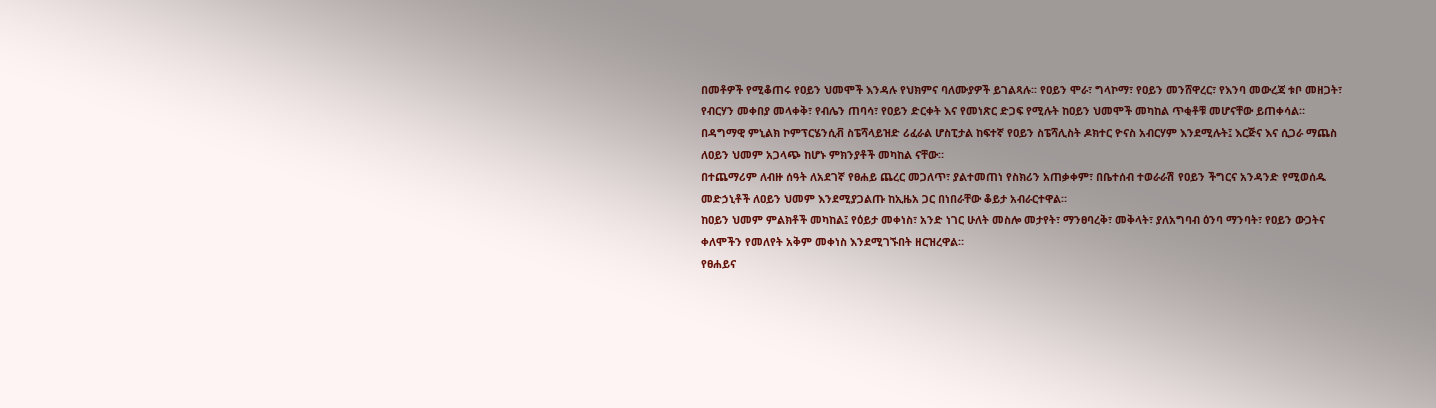በመቶዎች የሚቆጠሩ የዐይን ህመሞች እንዳሉ የህክምና ባለሙያዎች ይገልጻሉ፡፡ የዐይን ሞራ፣ ግላኮማ፣ የዐይን መንሸዋረር፣ የእንባ መውረጃ ቱቦ መዘጋት፣ የብርሃን መቀበያ መላቀቅ፣ የብሌን ጠባሳ፣ የዐይን ድርቀት እና የመነጽር ድጋፍ የሚሉት ከዐይን ህመሞች መካከል ጥቂቶቹ መሆናቸው ይጠቀሳል።
በዳግማዊ ምኒልክ ኮምፕርሄንሲቭ ስፔሻላይዝድ ሪፈራል ሆስፒታል ከፍተኛ የዐይን ስፔሻሊስት ዶክተር ዮናስ አብርሃም እንደሚሉት፤ እርጅና እና ሲጋራ ማጨስ ለዐይን ህመም አጋላጭ ከሆኑ ምክንያቶች መካከል ናቸው።
በተጨማሪም ለብዙ ሰዓት ለአደገኛ የፀሐይ ጨረር መጋለጥ፣ ያልተመጠነ የስክሪን አጠቃቀም፣ በቤተሰብ ተወራራሽ የዐይን ችግርና አንዳንድ የሚወሰዱ መድኃኒቶች ለዐይን ህመም እንደሚያጋልጡ ከኢዜአ ጋር በነበራቸው ቆይታ አብራርተዋል።
ከዐይን ህመም ምልክቶች መካከል፤ የዕይታ መቀነስ፣ አንድ ነገር ሁለት መስሎ መታየት፣ ማንፀባረቅ፣ መቅላት፣ ያለአግባብ ዕንባ ማንባት፣ የዐይን ውጋትና ቀለሞችን የመለየት አቅም መቀነስ እንደሚገኙበት ዘርዝረዋል።
የፀሐይና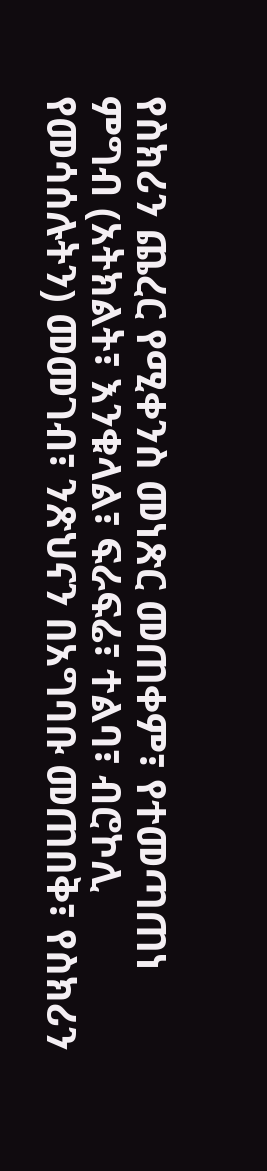የስክሪን ጨረር የሚቀንስ መነጽር መጠቀም፣ የተመጣጠነ ምግብ (አትክልት፣ እንቁላል፣ ፍራፍሬ፣ ተልባ፣ ብሮኮሊ የመሳሰሉትን) መመገብ፣ ንጽህናን በአግባቡ መጠበቅ፣ የስክሪን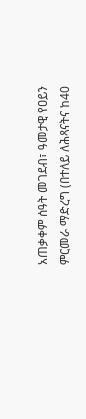አጠቃቀም ሰዓት መገደብ፣ ዓመታዊ የዐይን ምርመራ ማድረግ (በተለይ ለሕጻናትና ከ40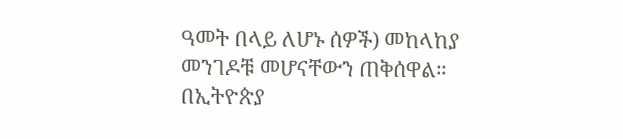ዓመት በላይ ለሆኑ ሰዎች) መከላከያ መንገዶቹ መሆናቸውን ጠቅሰዋል።
በኢትዮጵያ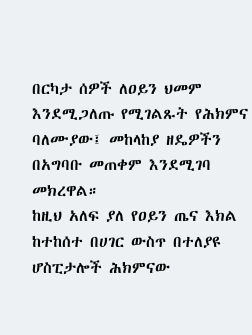በርካታ ሰዎች ለዐይን ህመም እንደሚጋለጡ የሚገልጹት የሕክምና ባለሙያው፤ መከላከያ ዘዴዎችን በአግባቡ መጠቀም እንደሚገባ መክረዋል።
ከዚህ አለፍ ያለ የዐይን ጤና እክል ከተከሰተ በሀገር ውስጥ በተለያዩ ሆስፒታሎች ሕክምናው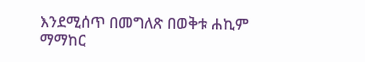እንደሚሰጥ በመግለጽ በወቅቱ ሐኪም ማማከር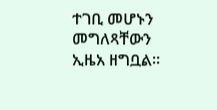ተገቢ መሆኑን መግለጻቸውን ኢዜአ ዘግቧል።